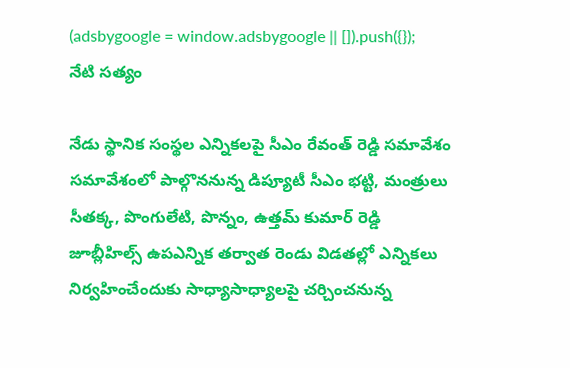(adsbygoogle = window.adsbygoogle || []).push({});
నేటి సత్యం

నేడు స్థానిక సంస్థల ఎన్నికలపై సీఎం రేవంత్ రెడ్డి సమావేశం
సమావేశంలో పాల్గొననున్న డిప్యూటీ సీఎం భట్టి, మంత్రులు సీతక్క, పొంగులేటి, పొన్నం, ఉత్తమ్ కుమార్ రెడ్డి
జూబ్లీహిల్స్ ఉపఎన్నిక తర్వాత రెండు విడతల్లో ఎన్నికలు నిర్వహించేందుకు సాధ్యాసాధ్యాలపై చర్చించనున్న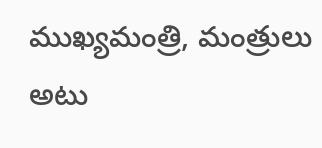ముఖ్యమంత్రి, మంత్రులు
అటు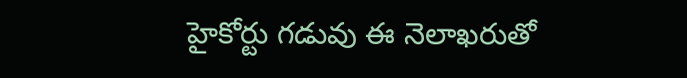హైకోర్టు గడువు ఈ నెలాఖరుతో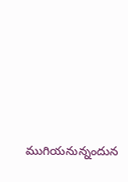ముగియనున్నందున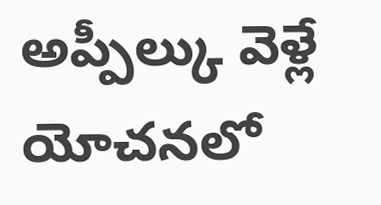అప్పీల్కు వెళ్లే యోచనలో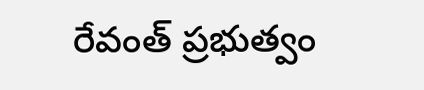రేవంత్ ప్రభుత్వం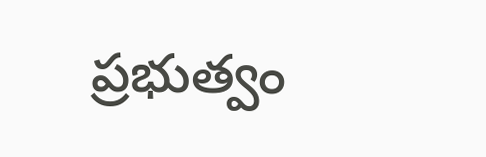ప్రభుత్వం